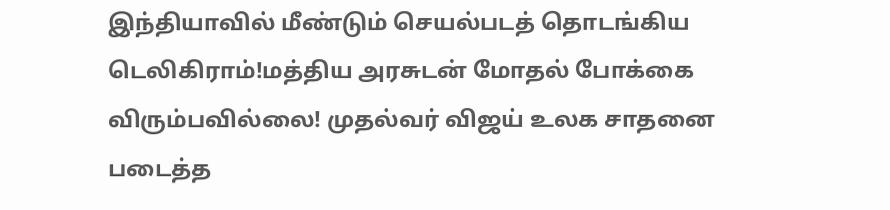இந்தியாவில் மீண்டும் செயல்படத் தொடங்கிய டெலிகிராம்!மத்திய அரசுடன் மோதல் போக்கை விரும்பவில்லை! முதல்வர் விஜய் உலக சாதனை படைத்த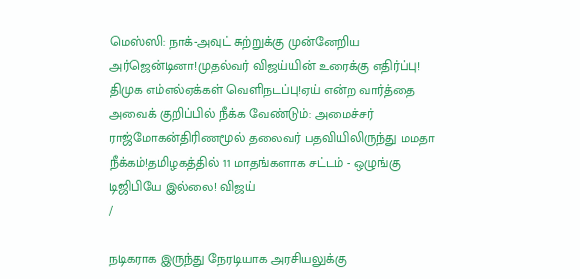மெஸ்ஸி: நாக்-அவுட் சுற்றுக்கு முன்னேறிய அர்ஜென்டினா!முதல்வர் விஜய்யின் உரைக்கு எதிர்ப்பு! திமுக எம்எல்ஏக்கள் வெளிநடப்பு!ஏய் என்ற வார்த்தை அவைக் குறிப்பில் நீக்க வேண்டும்: அமைச்சர் ராஜ்மோகன்திரிணமூல் தலைவர் பதவியிலிருந்து மமதா நீக்கம்!தமிழகத்தில் 11 மாதங்களாக சட்டம் - ஒழுங்கு டிஜிபியே இல்லை! விஜய்
/

நடிகராக இருந்து நேரடியாக அரசியலுக்கு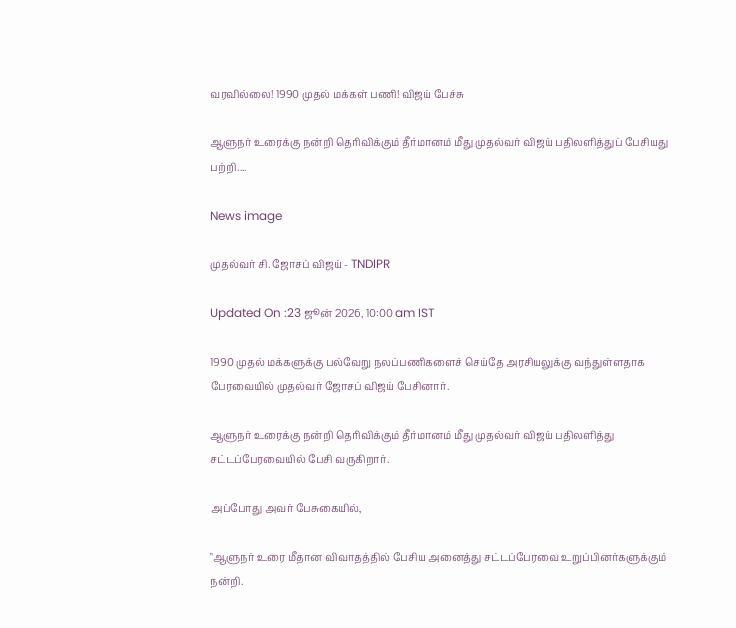வரவில்லை! 1990 முதல் மக்கள் பணி! விஜய் பேச்சு

ஆளுநர் உரைக்கு நன்றி தெரிவிக்கும் தீர்மானம் மீது முதல்வர் விஜய் பதிலளித்துப் பேசியது பற்றி....

News image

முதல்வர் சி. ஜோசப் விஜய் - TNDIPR

Updated On :23 ஜூன் 2026, 10:00 am IST

1990 முதல் மக்களுக்கு பல்வேறு நலப்பணிகளைச் செய்தே அரசியலுக்கு வந்துள்ளதாக பேரவையில் முதல்வர் ஜோசப் விஜய் பேசினார்.

ஆளுநர் உரைக்கு நன்றி தெரிவிக்கும் தீர்மானம் மீது முதல்வர் விஜய் பதிலளித்து சட்டப்பேரவையில் பேசி வருகிறார்.

அப்போது அவர் பேசுகையில்,

"ஆளுநர் உரை மீதான விவாதத்தில் பேசிய அனைத்து சட்டப்பேரவை உறுப்பினர்களுக்கும் நன்றி.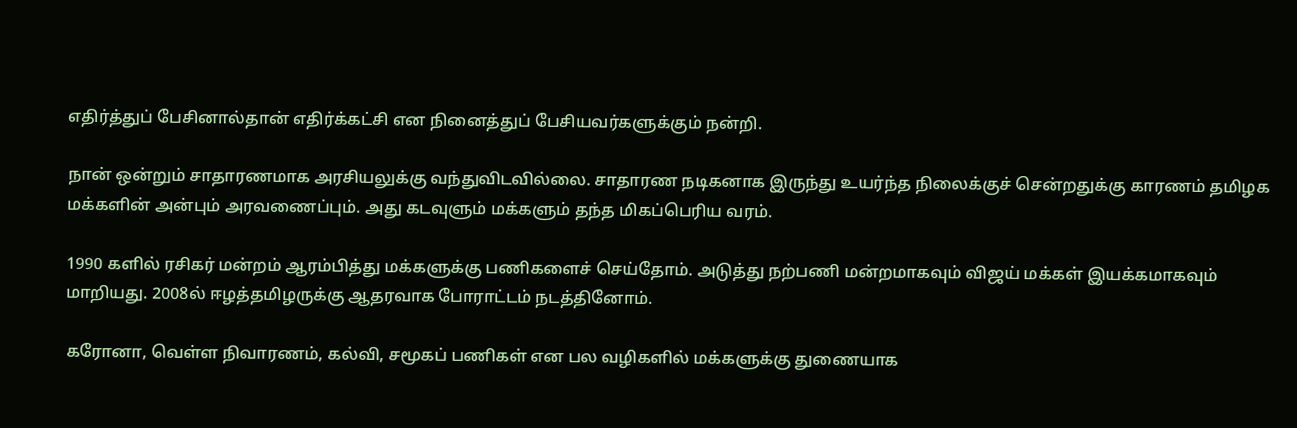எதிர்த்துப் பேசினால்தான் எதிர்க்கட்சி என நினைத்துப் பேசியவர்களுக்கும் நன்றி.

நான் ஒன்றும் சாதாரணமாக அரசியலுக்கு வந்துவிடவில்லை. சாதாரண நடிகனாக இருந்து உயர்ந்த நிலைக்குச் சென்றதுக்கு காரணம் தமிழக மக்களின் அன்பும் அரவணைப்பும். அது கடவுளும் மக்களும் தந்த மிகப்பெரிய வரம்.

1990 களில் ரசிகர் மன்றம் ஆரம்பித்து மக்களுக்கு பணிகளைச் செய்தோம். அடுத்து நற்பணி மன்றமாகவும் விஜய் மக்கள் இயக்கமாகவும் மாறியது. 2008ல் ஈழத்தமிழருக்கு ஆதரவாக போராட்டம் நடத்தினோம்.

கரோனா, வெள்ள நிவாரணம், கல்வி, சமூகப் பணிகள் என பல வழிகளில் மக்களுக்கு துணையாக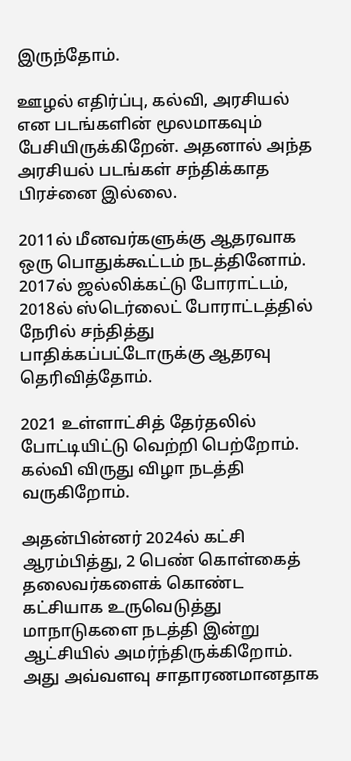இருந்தோம்.

ஊழல் எதிர்ப்பு, கல்வி, அரசியல் என படங்களின் மூலமாகவும் பேசியிருக்கிறேன். அதனால் அந்த அரசியல் படங்கள் சந்திக்காத பிரச்னை இல்லை.

2011ல் மீனவர்களுக்கு ஆதரவாக ஒரு பொதுக்கூட்டம் நடத்தினோம். 2017ல் ஜல்லிக்கட்டு போராட்டம், 2018ல் ஸ்டெர்லைட் போராட்டத்தில் நேரில் சந்தித்து பாதிக்கப்பட்டோருக்கு ஆதரவு தெரிவித்தோம்.

2021 உள்ளாட்சித் தேர்தலில் போட்டியிட்டு வெற்றி பெற்றோம். கல்வி விருது விழா நடத்தி வருகிறோம்.

அதன்பின்னர் 2024ல் கட்சி ஆரம்பித்து, 2 பெண் கொள்கைத் தலைவர்களைக் கொண்ட கட்சியாக உருவெடுத்து மாநாடுகளை நடத்தி இன்று ஆட்சியில் அமர்ந்திருக்கிறோம். அது அவ்வளவு சாதாரணமானதாக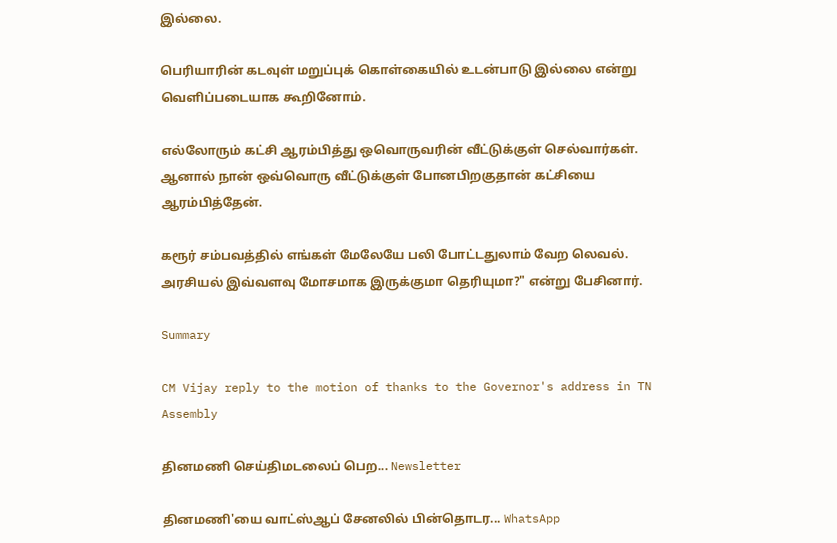இல்லை.

பெரியாரின் கடவுள் மறுப்புக் கொள்கையில் உடன்பாடு இல்லை என்று வெளிப்படையாக கூறினோம்.

எல்லோரும் கட்சி ஆரம்பித்து ஒவொருவரின் வீட்டுக்குள் செல்வார்கள். ஆனால் நான் ஒவ்வொரு வீட்டுக்குள் போனபிறகுதான் கட்சியை ஆரம்பித்தேன்.

கரூர் சம்பவத்தில் எங்கள் மேலேயே பலி போட்டதுலாம் வேற லெவல். அரசியல் இவ்வளவு மோசமாக இருக்குமா தெரியுமா?" என்று பேசினார்.

Summary

CM Vijay reply to the motion of thanks to the Governor's address in TN Assembly

தினமணி செய்திமடலைப் பெற... Newsletter

தினமணி'யை வாட்ஸ்ஆப் சேனலில் பின்தொடர... WhatsApp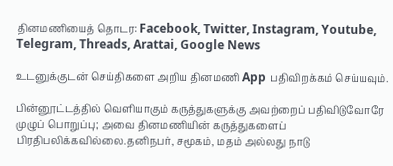தினமணியைத் தொடர: Facebook, Twitter, Instagram, Youtube, Telegram, Threads, Arattai, Google News

உடனுக்குடன் செய்திகளை அறிய தினமணி App பதிவிறக்கம் செய்யவும்.

பின்னூட்டத்தில் வெளியாகும் கருத்துகளுக்கு அவற்றைப் பதிவிடுவோரே முழுப் பொறுப்பு; அவை தினமணியின் கருத்துகளைப் பிரதிபலிக்கவில்லை.தனிநபர், சமூகம், மதம் அல்லது நாடு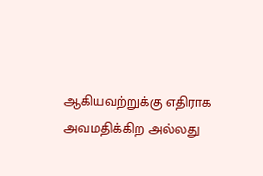ஆகியவற்றுக்கு எதிராக அவமதிக்கிற அல்லது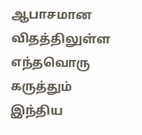ஆபாசமான விதத்திலுள்ள எந்தவொரு கருத்தும் இந்திய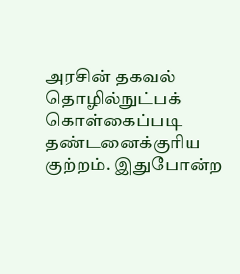அரசின் தகவல் தொழில்நுட்பக் கொள்கைப்படி தண்டனைக்குரிய குற்றம். இதுபோன்ற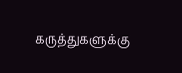கருத்துகளுக்கு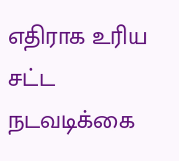எதிராக உரிய சட்ட நடவடிக்கை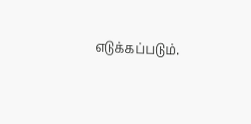எடுக்கப்படும்.